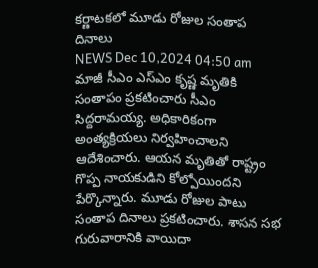కర్ణాటకలో మూడు రోజుల సంతాప దినాలు
NEWS Dec 10,2024 04:50 am
మాజీ సీఎం ఎస్ఎం కృష్ణ మృతికి సంతాపం ప్రకటించారు సీఎం సిద్దరామయ్య. అధికారికంగా అంత్యక్రియలు నిర్వహించాలని ఆదేశించారు. ఆయన మృతితో రాష్ట్రం గొప్ప నాయకుడిని కోల్పోయిందని పేర్కొన్నారు. మూడు రోజుల పాటు సంతాప దినాలు ప్రకటించారు. శాసన సభ గురువారానికి వాయిదా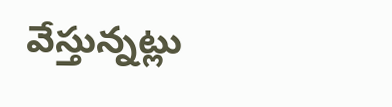వేస్తున్నట్లు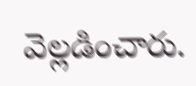వెల్లడించారు.